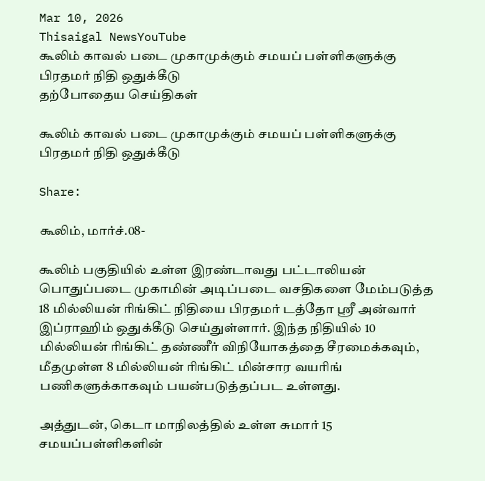Mar 10, 2026
Thisaigal NewsYouTube
கூலிம் காவல் படை முகாமுக்கும் சமயப் பள்ளிகளுக்கு பிரதமர் நிதி ஒதுக்கீடு
தற்போதைய செய்திகள்

கூலிம் காவல் படை முகாமுக்கும் சமயப் பள்ளிகளுக்கு பிரதமர் நிதி ஒதுக்கீடு

Share:

கூலிம், மார்ச்.08-

கூலிம் பகுதியில் உள்ள இரண்டாவது பட்டாலியன் பொதுப்படை முகாமின் அடிப்படை வசதிகளை மேம்படுத்த 18 மில்லியன் ரிங்கிட் நிதியை பிரதமர் டத்தோ ஸ்ரீ அன்வார் இப்ராஹிம் ஒதுக்கீடு செய்துள்ளார். இந்த நிதியில் 10 மில்லியன் ரிங்கிட் தண்ணீர் விநியோகத்தை சீரமைக்கவும், மீதமுள்ள 8 மில்லியன் ரிங்கிட் மின்சார வயரிங் பணிகளுக்காகவும் பயன்படுத்தப்பட உள்ளது.

அத்துடன், கெடா மாநிலத்தில் உள்ள சுமார் 15 சமயப்பள்ளிகளின்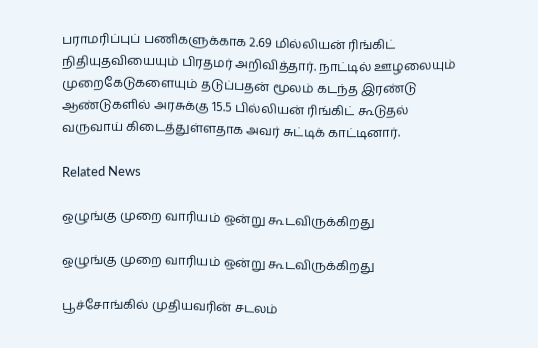பராமரிப்புப் பணிகளுக்காக 2.69 மில்லியன் ரிங்கிட் நிதியுதவியையும் பிரதமர் அறிவித்தார். நாட்டில் ஊழலையும் முறைகேடுகளையும் தடுப்பதன் மூலம் கடந்த இரண்டு ஆண்டுகளில் அரசுக்கு 15.5 பில்லியன் ரிங்கிட் கூடுதல் வருவாய் கிடைத்துள்ளதாக அவர் சுட்டிக் காட்டினார்.

Related News

ஒழுங்கு முறை வாரியம் ஒன்று கூடவிருக்கிறது

ஒழுங்கு முறை வாரியம் ஒன்று கூடவிருக்கிறது

பூச்சோங்கில் முதியவரின் சடலம்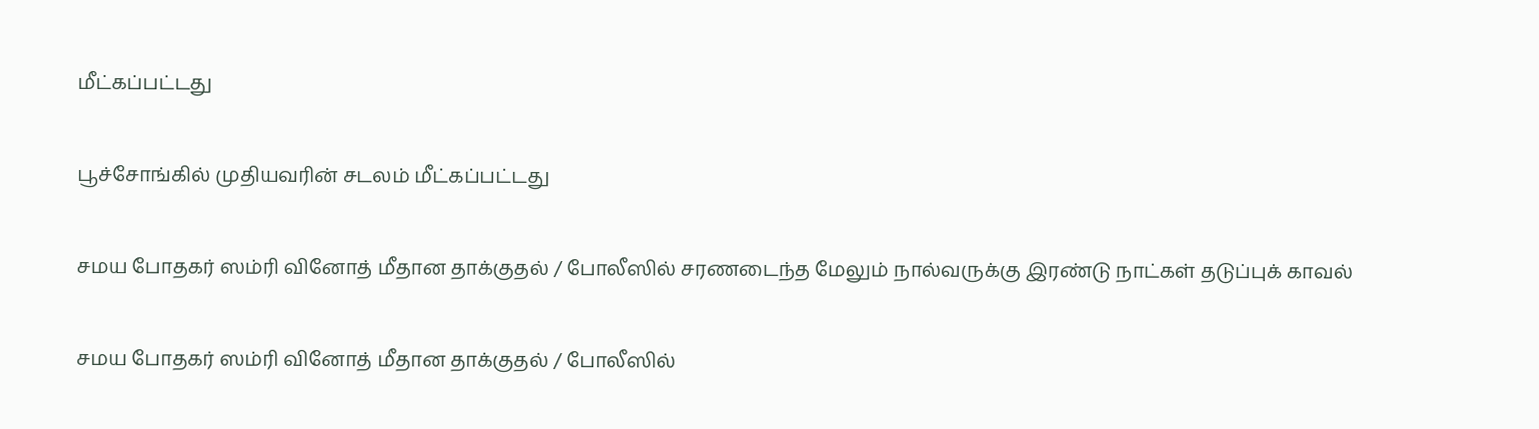மீட்கப்பட்டது

பூச்சோங்கில் முதியவரின் சடலம் மீட்கப்பட்டது

சமய போதகர் ஸம்ரி வினோத் மீதான தாக்குதல் / போலீஸில் சரணடைந்த மேலும் நால்வருக்கு இரண்டு நாட்கள் தடுப்புக் காவல்

சமய போதகர் ஸம்ரி வினோத் மீதான தாக்குதல் / போலீஸில்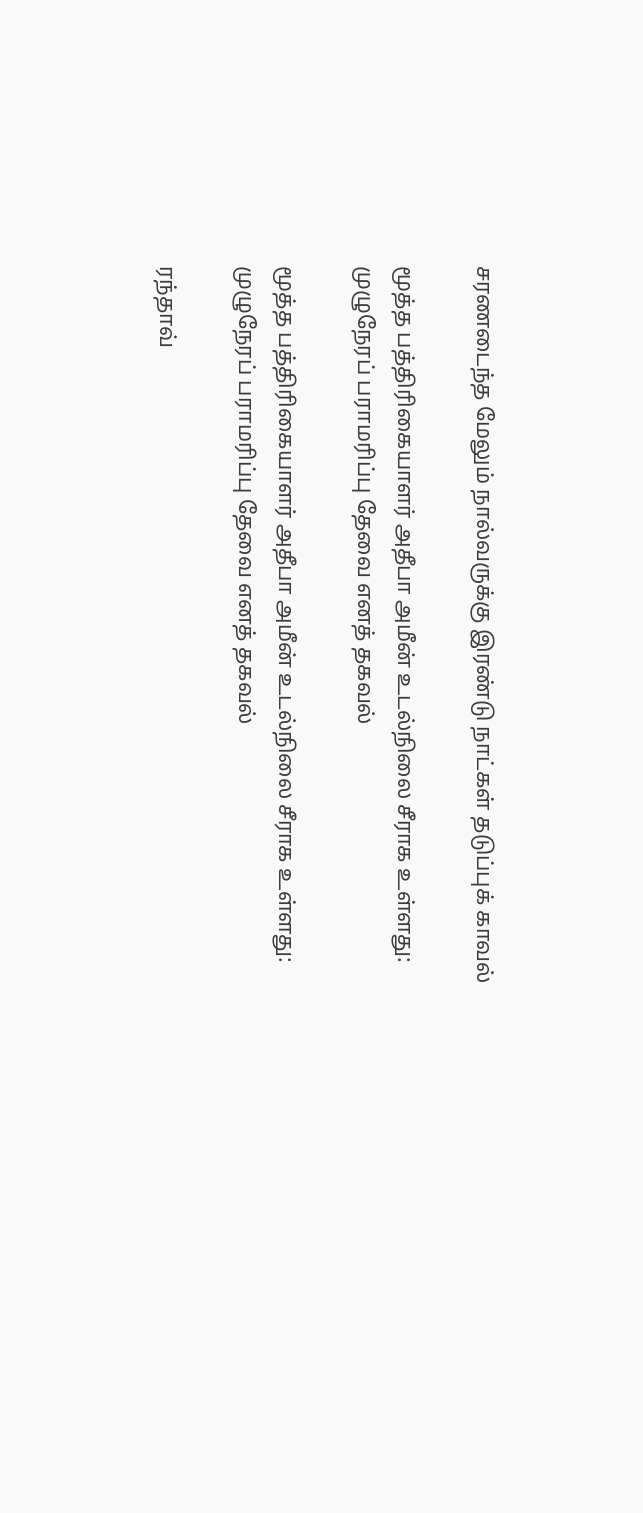சரணடைந்த மேலும் நால்வருக்கு இரண்டு நாட்கள் தடுப்புக் காவல்

மூத்த பத்திரிகையாளர் அதீபா அமீன் உடல்நிலை சீராக உள்ளது: முழுநேரப் பராமரிப்பு தேவை எனத் தகவல்

மூத்த பத்திரிகையாளர் அதீபா அமீன் உடல்நிலை சீராக உள்ளது: முழுநேரப் பராமரிப்பு தேவை எனத் தகவல்

ரந்தாவ்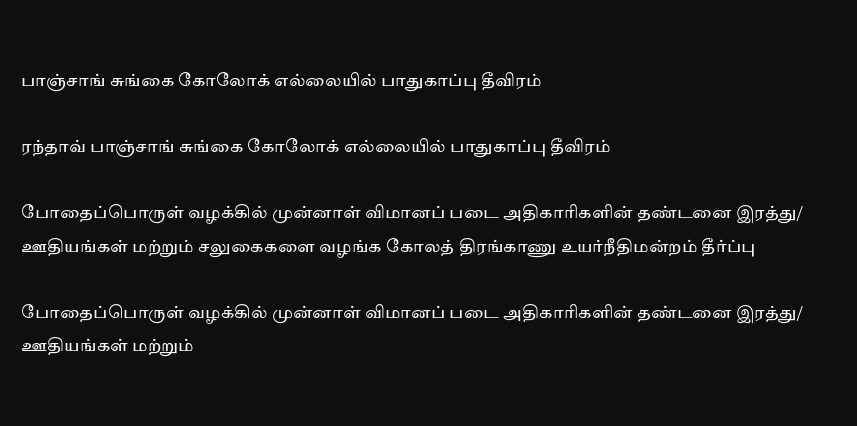பாஞ்சாங் சுங்கை கோலோக் எல்லையில் பாதுகாப்பு தீவிரம்

ரந்தாவ் பாஞ்சாங் சுங்கை கோலோக் எல்லையில் பாதுகாப்பு தீவிரம்

போதைப்பொருள் வழக்கில் முன்னாள் விமானப் படை அதிகாரிகளின் தண்டனை இரத்து/ ஊதியங்கள் மற்றும் சலுகைகளை வழங்க கோலத் திரங்காணு உயர்நீதிமன்றம் தீர்ப்பு

போதைப்பொருள் வழக்கில் முன்னாள் விமானப் படை அதிகாரிகளின் தண்டனை இரத்து/ ஊதியங்கள் மற்றும்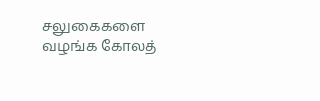சலுகைகளை வழங்க கோலத்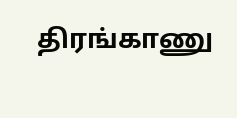திரங்காணு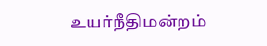உயர்நீதிமன்றம்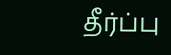தீர்ப்பு